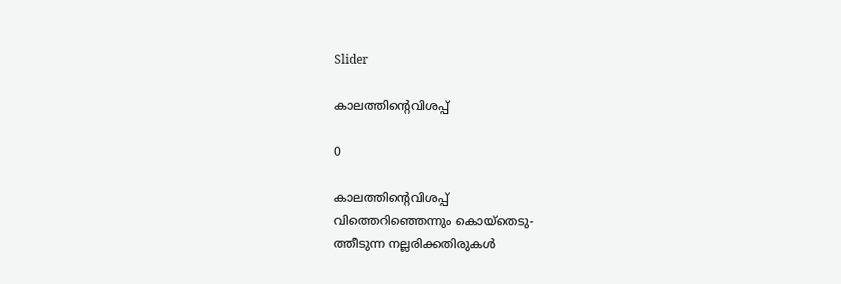Slider

കാലത്തിന്റെവിശപ്പ്

0

കാലത്തിന്റെവിശപ്പ്
വിത്തെറിഞ്ഞെന്നും കൊയ്തെടു-
ത്തീടുന്ന നല്ലരിക്കതിരുകൾ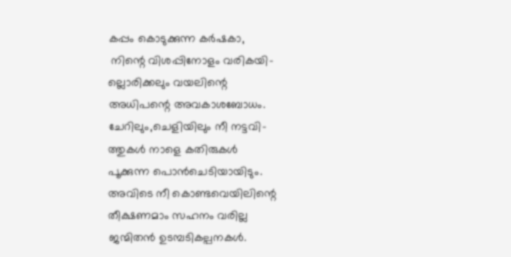കപ്പം കൊടുക്കുന്ന കർഷകാ,
 നിന്റെ വിശപ്പിനോളം വരികയി-
ല്ലൊരിക്കലും വയലിന്റെ
അധിപന്റെ അവകാശബോധം.
ചേറിലും,ചെളിയിലും നീ നട്ടവി-
ത്തുകൾ നാളെ കതിരുകൾ
പൂക്കുന്ന പൊൻചെടിയായിടും.
അവിടെ നീ കൊണ്ടവെയിലിന്റെ
തീക്ഷണമാം സഹനം വരില്ല
ജന്മിതൻ ഉടമ്പടികല്പനകൾ.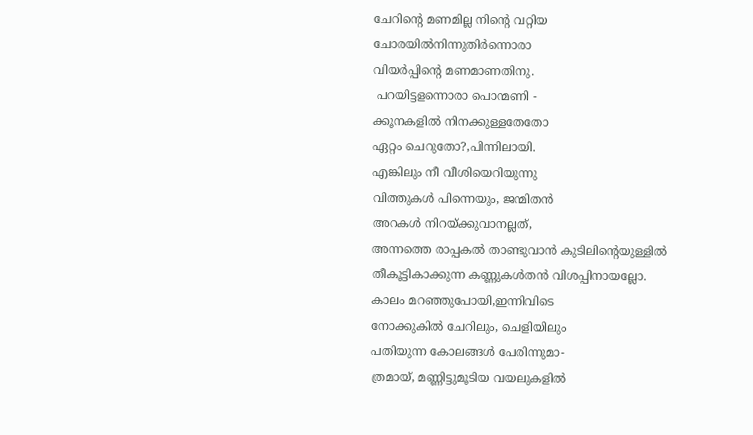ചേറിന്റെ മണമില്ല നിന്റെ വറ്റിയ
ചോരയിൽനിന്നുതിർന്നൊരാ
വിയർപ്പിന്റെ മണമാണതിനു.
 പറയിട്ടളന്നൊരാ പൊന്മണി -
ക്കൂനകളിൽ നിനക്കുള്ളതേതോ
ഏറ്റം ചെറുതോ?,പിന്നിലായി.
എങ്കിലും നീ വീശിയെറിയുന്നു
വിത്തുകൾ പിന്നെയും, ജന്മിതൻ
അറകൾ നിറയ്ക്കുവാനല്ലത്,
അന്നത്തെ രാപ്പകൽ താണ്ടുവാൻ കുടിലിന്റെയുള്ളിൽ തീകൂട്ടികാക്കുന്ന കണ്ണുകൾതൻ വിശപ്പിനായല്ലോ.
കാലം മറഞ്ഞുപോയി,ഇന്നിവിടെ
നോക്കുകിൽ ചേറിലും, ചെളിയിലും
പതിയുന്ന കോലങ്ങൾ പേരിന്നുമാ-
ത്രമായ്, മണ്ണിട്ടുമൂടിയ വയലുകളിൽ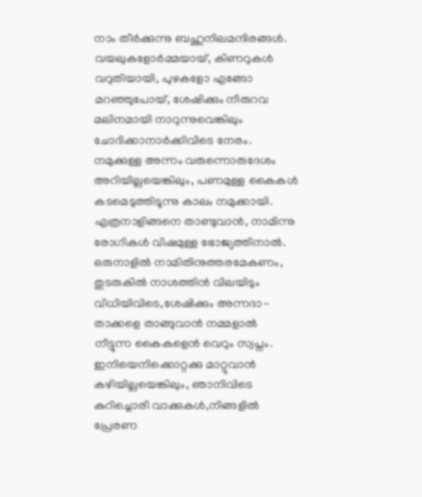നാം തീർക്കുന്നു ബഹുനിലമന്ദിരങ്ങൾ.
വയലുകളോർമ്മയായ്, കിണറുകൾ
വറുതിയായി, പുഴകളോ എങ്ങോ
മറഞ്ഞുപോയ്, ശേഷിക്കും നീരുറവ
മലിനമായി നാറുന്നുവെങ്കിലും ചോദിക്കാനാർക്കിവിടെ നേരം.
നമുക്കുള്ള അന്നം വരുന്നൊരുദേശം അറിയില്ലയെങ്കിലും, പണമുള്ള കൈകൾ കടമെടുത്തിടൂന്നു കാലം നമുക്കായി. എത്രനാളിങ്ങനെ താണ്ടുവാൻ, നാമിന്നു രോഗികൾ വിഷമുള്ള ഭോജ്യത്തിനാൽ.
ഒരുനാളിൽ നാമിതിനുത്തരമേകണം,
തുടരുകിൽ നാശത്തിൻ വിലയിടും വിധിയിവിടെ,ശേഷിക്കും അന്നദാ-
താക്കളെ താങ്ങുവാൻ നമ്മളാൽ
നീട്ടുന്ന കൈകളെൻ വെറും സ്വപ്നം.
ഇനിയെനിക്കൊറ്റക്കു മാറ്റുവാൻ
കഴിയില്ലയെങ്കിലും, ഞാനിവിടെ
കുറിച്ചൊരീ വാക്കുകൾ,നിങ്ങളിൽ
പ്രേരണ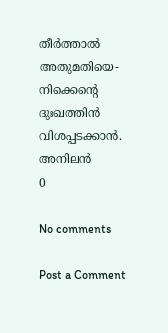തീർത്താൽ അതുമതിയെ-
നിക്കെന്റെ ദുഃഖത്തിൻ വിശപ്പടക്കാൻ.
അനിലൻ
0

No comments

Post a Comment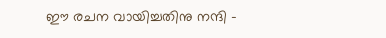ഈ രചന വായിച്ചതിനു നന്ദി -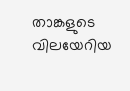താങ്കളുടെ വിലയേറിയ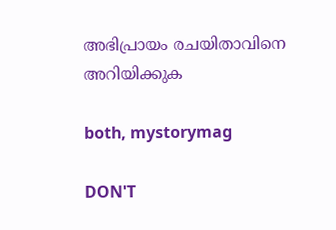അഭിപ്രായം രചയിതാവിനെ അറിയിക്കുക

both, mystorymag

DON'T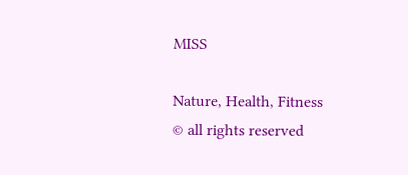MISS

Nature, Health, Fitness
© all rights reserved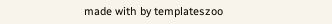made with by templateszoo